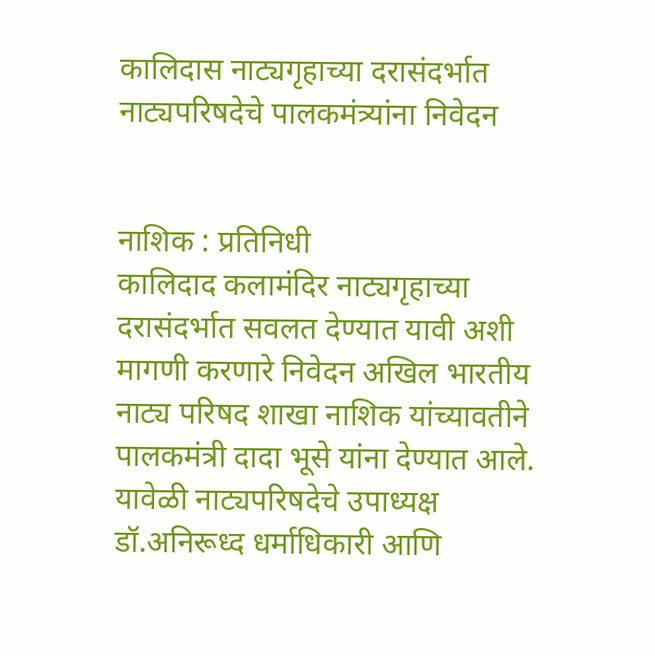कालिदास नाट्यगृहाच्या दरासंदर्भात नाट्यपरिषदेचे पालकमंत्र्यांना निवेदन


नाशिक : प्रतिनिधी
कालिदाद कलामंदिर नाट्यगृहाच्या दरासंदर्भात सवलत देण्यात यावी अशी मागणी करणारे निवेदन अखिल भारतीय नाट्य परिषद शाखा नाशिक यांच्यावतीने पालकमंत्री दादा भूसे यांना देण्यात आले. यावेळी नाट्यपरिषदेचे उपाध्यक्ष डॉ.अनिरूध्द धर्माधिकारी आणि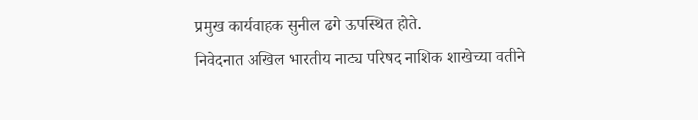प्रमुख कार्यवाहक सुनील ढगे ऊपस्थित होते.
निवेदनात अखिल भारतीय नाट्य परिषद नाशिक शाखेच्या वतीने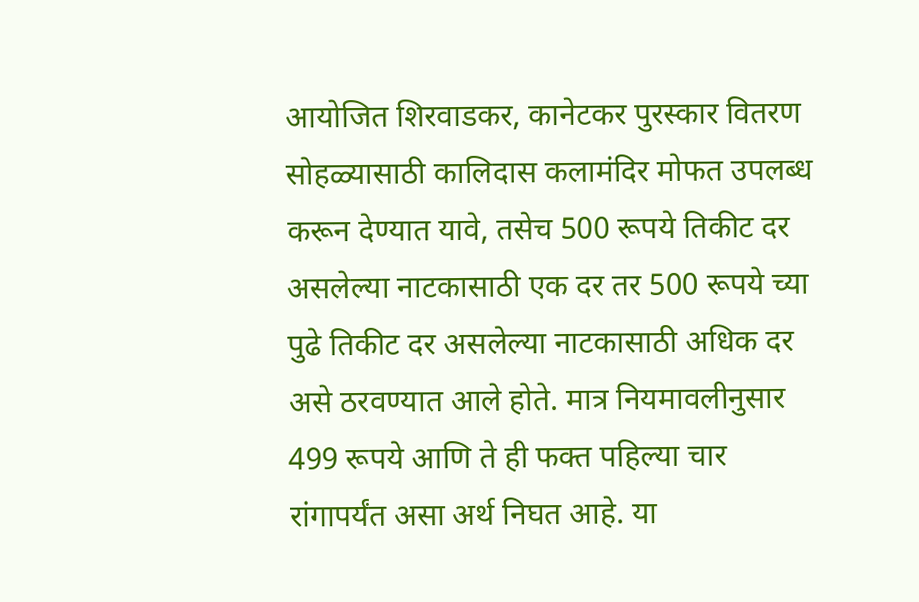आयोजित शिरवाडकर, कानेटकर पुरस्कार वितरण सोहळ्यासाठी कालिदास कलामंदिर मोफत उपलब्ध करून देण्यात यावे, तसेच 500 रूपये तिकीट दर असलेल्या नाटकासाठी एक दर तर 500 रूपये च्या पुढे तिकीट दर असलेल्या नाटकासाठी अधिक दर असे ठरवण्यात आले होते. मात्र नियमावलीनुसार 499 रूपये आणि ते ही फक्त पहिल्या चार रांगापर्यंत असा अर्थ निघत आहे. या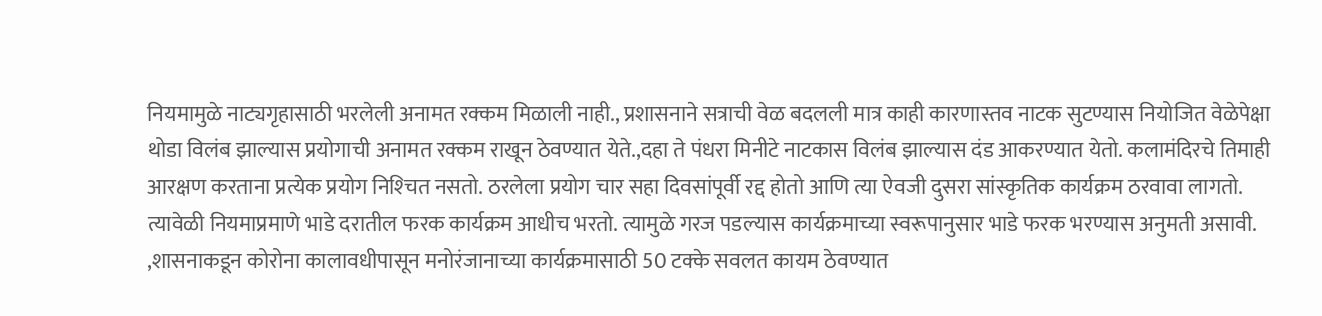नियमामुळे नाट्यगृहासाठी भरलेली अनामत रक्कम मिळाली नाही., प्रशासनाने सत्राची वेळ बदलली मात्र काही कारणास्तव नाटक सुटण्यास नियोजित वेळेपेक्षा थोडा विलंब झाल्यास प्रयोगाची अनामत रक्कम राखून ठेवण्यात येते.,दहा ते पंधरा मिनीटे नाटकास विलंब झाल्यास दंड आकरण्यात येतो. कलामंदिरचे तिमाही आरक्षण करताना प्रत्येक प्रयोग निश्‍चित नसतो. ठरलेला प्रयोग चार सहा दिवसांपूर्वी रद्द होतो आणि त्या ऐवजी दुसरा सांस्कृतिक कार्यक्रम ठरवावा लागतो. त्यावेळी नियमाप्रमाणे भाडे दरातील फरक कार्यक्रम आधीच भरतो. त्यामुळे गरज पडल्यास कार्यक्रमाच्या स्वरूपानुसार भाडे फरक भरण्यास अनुमती असावी. ,शासनाकडून कोरोना कालावधीपासून मनोरंजानाच्या कार्यक्रमासाठी 50 टक्के सवलत कायम ठेवण्यात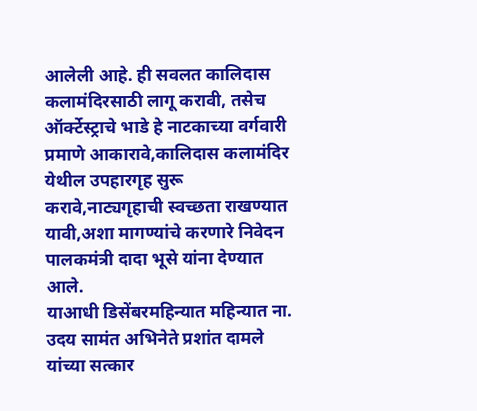आलेली आहे. ही सवलत कालिदास कलामंदिरसाठी लागू करावी, तसेच ऑर्क्टेस्ट्राचे भाडे हे नाटकाच्या वर्गवारी प्रमाणे आकारावे,कालिदास कलामंदिर येथील उपहारगृह सुरू करावे,नाट्यगृहाची स्वच्छता राखण्यात यावी,अशा मागण्यांचे करणारे निवेदन पालकमंत्री दादा भूसे यांना देण्यात आले.
याआधी डिसेंबरमहिन्यात महिन्यात ना. उदय सामंत अभिनेते प्रशांत दामले यांच्या सत्कार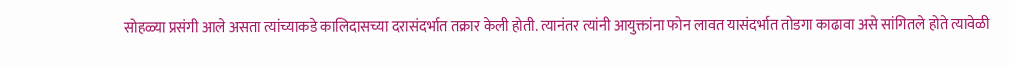सोहळ्या प्रसंगी आले असता त्यांच्याकडे कालिदासच्या दरासंदर्भात तक्रार केली होती. त्यानंतर त्यांनी आयुक्तांना फोन लावत यासंदर्भात तोडगा काढावा असे सांगितले होते त्यावेळी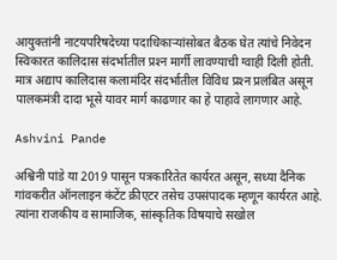आयुक्तांनी नाटयपरिषदेच्या पदाधिकार्‍यांसोबत बैठक घेत त्यांचे निवेदन स्विकारत कालिदास संदर्भातील प्रश्‍न मार्गी लावण्याची ग्वाही दिली होती. मात्र अद्याप कालिदास कलामंदिर संदर्भातील विविध प्रश्‍न प्रलंबित असून पालकमंत्री दादा भूसे यावर मार्ग काढणार का हे पाहावे लागणार आहे.

Ashvini Pande

अश्विनी पांडे या 2019 पासून पत्रकारितेत कार्यरत असून, सध्या दैनिक गांवकरीत ऑनलाइन कंटेंट क्रीएटर तसेच उपसंपादक म्हणून कार्यरत आहे. त्यांना राजकीय व सामाजिक, सांस्कृतिक विषयाचे सखोल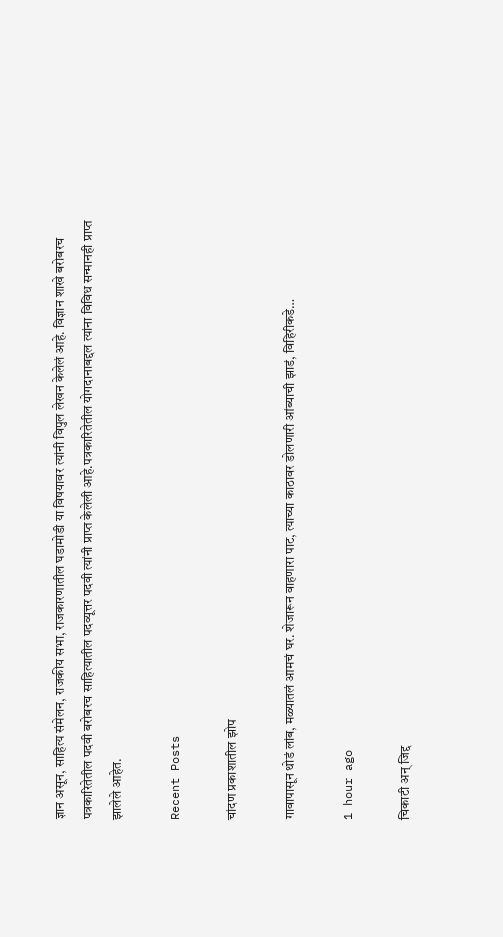ज्ञान असून, साहित्य संमेलन, राजकीय सभा, राजकारणातील घडामोडी या विषयावर त्यांनी विपुल लेखन केलेलं आहे. विज्ञान शाखे बरोबरच पत्रकारितेतील पदवी बरोबरच साहित्यातील पदव्यूत्तर पदवी त्यांनी प्राप्त केलेली आहे.पत्रकारितेतील योगदानाबद्दल त्यांना विविध सन्मानही प्राप्त झालेले आहेत.

Recent Posts

चांदण प्रकाशातील झोप

गावापासून थोडं लांब, मळ्यातलं आमचं घर. शेजारून वाहणारा पाट, त्याच्या काठावर डोलणारी आंब्याची झाडं, विहिरीकडे…

1 hour ago

चिकाटी अन् जिद्द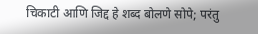चिकाटी आणि जिद्द हे शब्द बोलणे सोपे; परंतु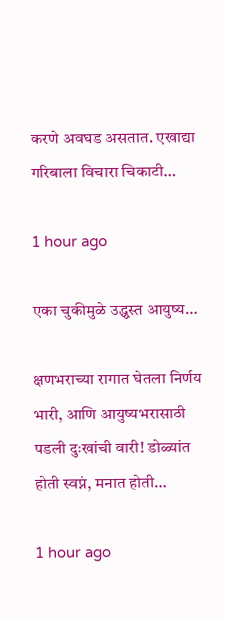करणे अवघड असतात. एखाद्या गरिबाला विचारा चिकाटी…

1 hour ago

एका चुकीमुळे उद्ध्वस्त आयुष्य…

क्षणभराच्या रागात घेतला निर्णय भारी, आणि आयुष्यभरासाठी पडली दुःखांची वारी! डोळ्यांत होती स्वप्नं, मनात होती…

1 hour ago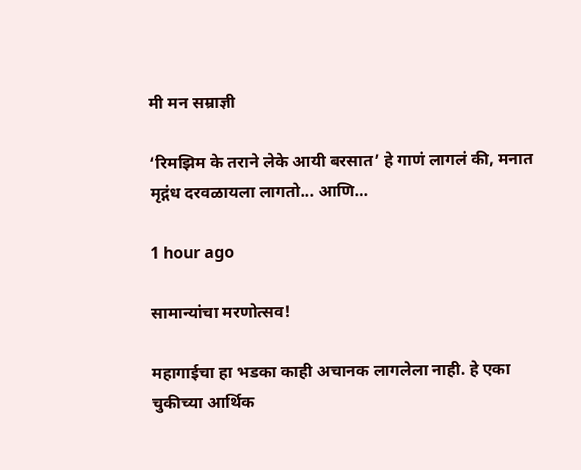मी मन सम्राज्ञी

‘रिमझिम के तराने लेके आयी बरसात’ हे गाणं लागलं की, मनात मृद्गंध दरवळायला लागतो... आणि…

1 hour ago

सामान्यांचा मरणोत्सव!

महागाईचा हा भडका काही अचानक लागलेला नाही. हे एका चुकीच्या आर्थिक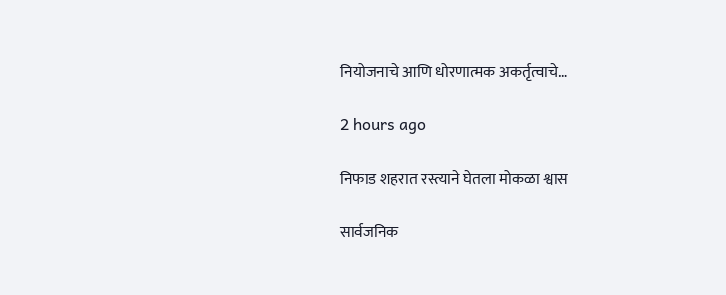नियोजनाचे आणि धोरणात्मक अकर्तृत्वाचे…

2 hours ago

निफाड शहरात रस्त्याने घेतला मोकळा श्वास

सार्वजनिक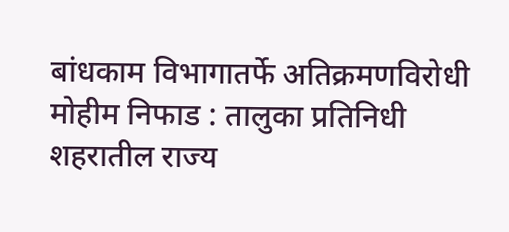बांधकाम विभागातर्फे अतिक्रमणविरोधी मोहीम निफाड : तालुका प्रतिनिधी शहरातील राज्य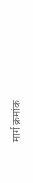मार्ग क्रमांक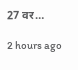27 वर…

2 hours ago